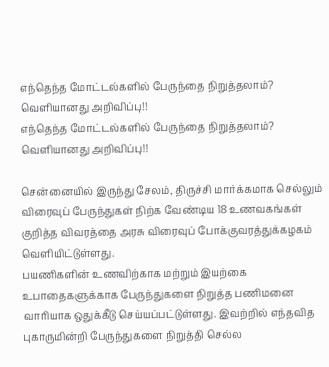எந்தெந்த மோட்டல்களில் பேருந்தை நிறுத்தலாம்? வெளியானது அறிவிப்பு!!
எந்தெந்த மோட்டல்களில் பேருந்தை நிறுத்தலாம்? வெளியானது அறிவிப்பு!!

சென்னையில் இருந்து சேலம், திருச்சி மார்க்கமாக செல்லும் விரைவுப் பேருந்துகள் நிற்க வேண்டிய 18 உணவகங்கள் குறித்த விவரத்தை அரசு விரைவுப் போக்குவரத்துக்கழகம் வெளியிட்டுள்ளது.
பயணிகளின் உணவிற்காக மற்றும் இயற்கை உபாதைகளுக்காக பேருந்துகளை நிறுத்த பணிமனை வாரியாக ஒதுக்கீடு செய்யப்பட்டுள்ளது. இவற்றில் எந்தவித புகாருமின்றி பேருந்துகளை நிறுத்தி செல்ல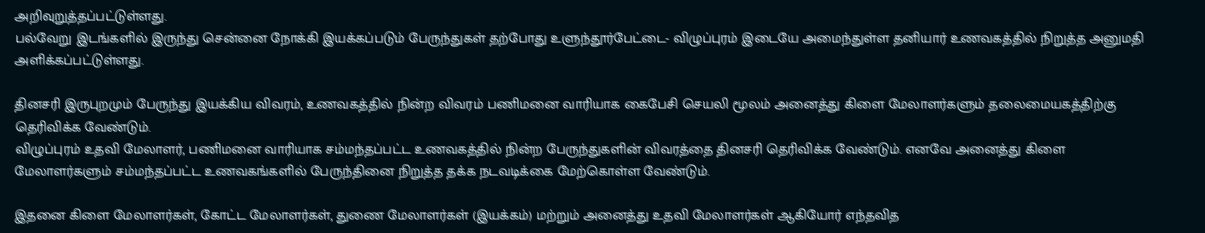அறிவுறுத்தப்பட்டுள்ளது.
பல்வேறு இடங்களில் இருந்து சென்னை நோக்கி இயக்கப்படும் பேருந்துகள் தற்போது உளுந்தூர்பேட்டை- விழுப்புரம் இடையே அமைந்துள்ள தனியார் உணவகத்தில் நிறுத்த அனுமதி அளிக்கப்பட்டுள்ளது.

தினசரி இருபுறமும் பேருந்து இயக்கிய விவரம், உணவகத்தில் நின்ற விவரம் பணிமனை வாரியாக கைபேசி செயலி மூலம் அனைத்து கிளை மேலாளர்களும் தலைமையகத்திற்கு தெரிவிக்க வேண்டும்.
விழுப்புரம் உதவி மேலாளர், பணிமனை வாரியாக சம்மந்தப்பட்ட உணவகத்தில் நின்ற பேருந்துகளின் விவரத்தை தினசரி தெரிவிக்க வேண்டும். எனவே அனைத்து கிளை மேலாளர்களும் சம்மந்தப்பட்ட உணவகங்களில் பேருந்தினை நிறுத்த தக்க நடவடிக்கை மேற்கொள்ள வேண்டும்.

இதனை கிளை மேலாளர்கள், கோட்ட மேலாளர்கள், துணை மேலாளர்கள் (இயக்கம்) மற்றும் அனைத்து உதவி மேலாளர்கள் ஆகியோர் எந்தவித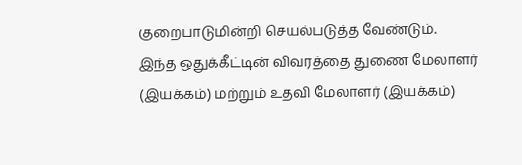குறைபாடுமின்றி செயல்படுத்த வேண்டும்.
இந்த ஒதுக்கீட்டின் விவரத்தை துணை மேலாளர் (இயக்கம்) மற்றும் உதவி மேலாளர் (இயக்கம்)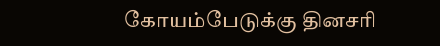கோயம்பேடுக்கு தினசரி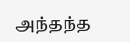அந்தந்த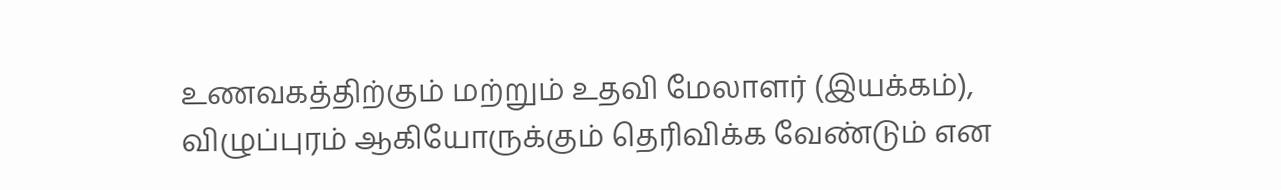உணவகத்திற்கும் மற்றும் உதவி மேலாளர் (இயக்கம்), விழுப்புரம் ஆகியோருக்கும் தெரிவிக்க வேண்டும் என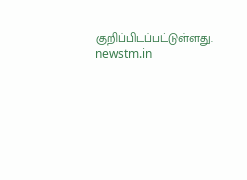குறிப்பிடப்பட்டுள்ளது.
newstm.in